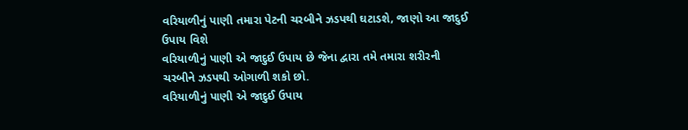વરિયાળીનું પાણી તમારા પેટની ચરબીને ઝડપથી ઘટાડશે, જાણો આ જાદુઈ ઉપાય વિશે
વરિયાળીનું પાણી એ જાદુઈ ઉપાય છે જેના દ્વારા તમે તમારા શરીરની ચરબીને ઝડપથી ઓગાળી શકો છો.
વરિયાળીનું પાણી એ જાદુઈ ઉપાય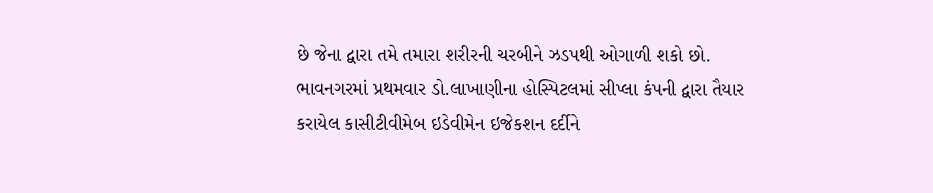છે જેના દ્વારા તમે તમારા શરીરની ચરબીને ઝડપથી ઓગાળી શકો છો.
ભાવનગરમાં પ્રથમવાર ડો.લાખાણીના હોસ્પિટલમાં સીપ્લા કંપની દ્વારા તૈયાર કરાયેલ કાસીટીવીમેબ ઇડેવીમેન ઇજેકશન દર્દીને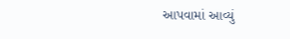આપવામાં આવ્યું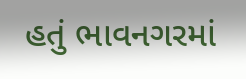હતું ભાવનગરમાં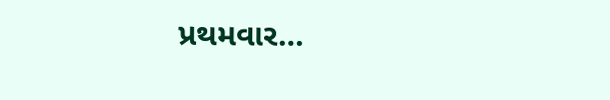પ્રથમવાર…